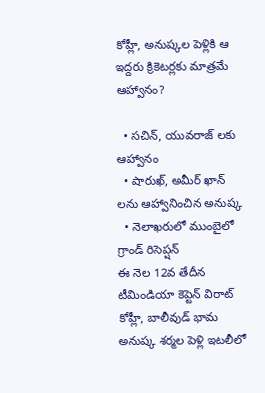కోహ్లీ, అనుష్కల పెళ్లికి ఆ ఇద్దరు క్రికెటర్లకు మాత్రమే ఆహ్వానం?

  • సచిన్, యువరాజ్ లకు ఆహ్వానం
  • షారుఖ్, అమీర్ ఖాన్ లను ఆహ్వానించిన అనుష్క
  • నెలాఖరులో ముంబైలో గ్రాండ్ రిసెప్షన్
ఈ నెల 12వ తేదీన టీమిండియా కెప్టెన్ విరాట్ కోహ్లీ, బాలీవుడ్ భామ అనుష్క శర్మల పెళ్లి ఇటలీలో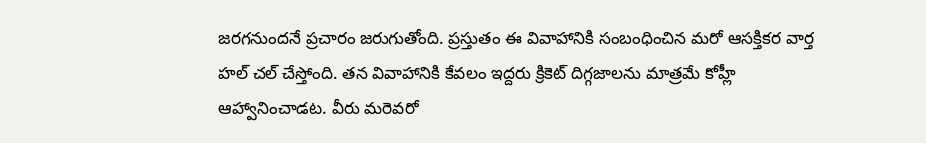జరగనుందనే ప్రచారం జరుగుతోంది. ప్రస్తుతం ఈ వివాహానికి సంబంధించిన మరో ఆసక్తికర వార్త హల్ చల్ చేస్తోంది. తన వివాహానికి కేవలం ఇద్దరు క్రికెట్ దిగ్గజాలను మాత్రమే కోహ్లీ ఆహ్వానించాడట. వీరు మరెవరో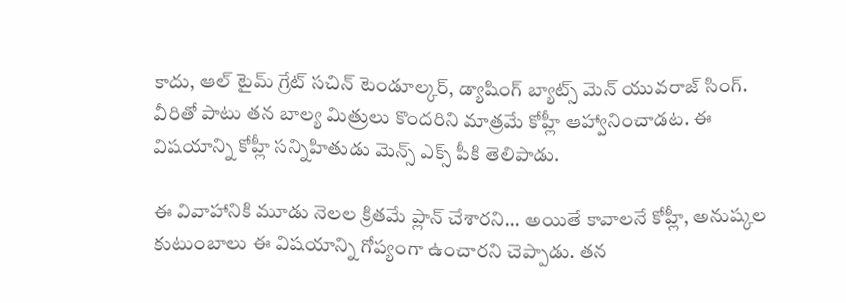కాదు, ఆల్ టైమ్ గ్రేట్ సచిన్ టెండూల్కర్, డ్యాషింగ్ బ్యాట్స్ మెన్ యువరాజ్ సింగ్. వీరితో పాటు తన బాల్య మిత్రులు కొందరిని మాత్రమే కోహ్లీ ఆహ్వానించాడట. ఈ విషయాన్ని కోహ్లీ సన్నిహితుడు మెన్స్ ఎక్స్ పీకి తెలిపాడు.

ఈ వివాహానికి మూడు నెలల క్రితమే ప్లాన్ చేశారని... అయితే కావాలనే కోహ్లీ, అనుష్కల కుటుంబాలు ఈ విషయాన్ని గోప్యంగా ఉంచారని చెప్పాడు. తన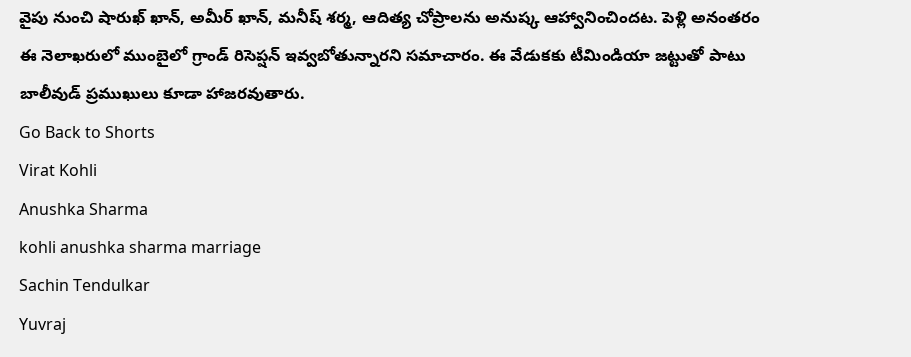వైపు నుంచి షారుఖ్ ఖాన్, అమీర్ ఖాన్, మనీష్ శర్మ, ఆదిత్య చోప్రాలను అనుష్క ఆహ్వానించిందట. పెళ్లి అనంతరం ఈ నెలాఖరులో ముంబైలో గ్రాండ్ రిసెప్షన్ ఇవ్వబోతున్నారని సమాచారం. ఈ వేడుకకు టీమిండియా జట్టుతో పాటు బాలీవుడ్ ప్రముఖులు కూడా హాజరవుతారు.
Go Back to Shorts
Virat Kohli
Anushka Sharma
kohli anushka sharma marriage
Sachin Tendulkar
Yuvraj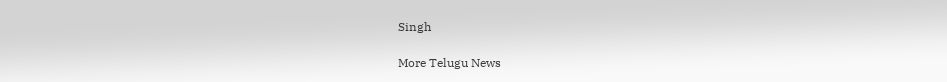Singh

More Telugu News